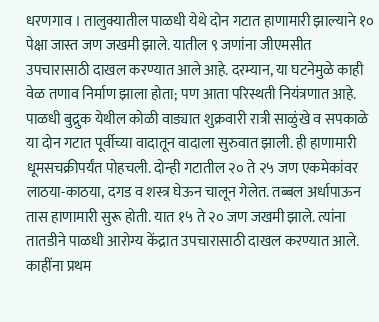धरणगाव । तालुक्यातील पाळधी येथे दोन गटात हाणामारी झाल्याने १० पेक्षा जास्त जण जखमी झाले. यातील ९ जणांना जीएमसीत उपचारासाठी दाखल करण्यात आले आहे. दरम्यान, या घटनेमुळे काही वेळ तणाव निर्माण झाला होता; पण आता परिस्थती नियंत्रणात आहे.
पाळधी बुद्रुक येथील कोळी वाड्यात शुक्रवारी रात्री साळुंखे व सपकाळे या दोन गटात पूर्वीच्या वादातून वादाला सुरुवात झाली. ही हाणामारी धूमसचक्रीपर्यंत पोहचली. दोन्ही गटातील २० ते २५ जण एकमेकांवर लाठया-काठया, दगड व शस्त्र घेऊन चालून गेलेत. तब्बल अर्धापाऊन तास हाणामारी सुरू होती. यात १५ ते २० जण जखमी झाले. त्यांना तातडीने पाळधी आरोग्य केंद्रात उपचारासाठी दाखल करण्यात आले.
काहींना प्रथम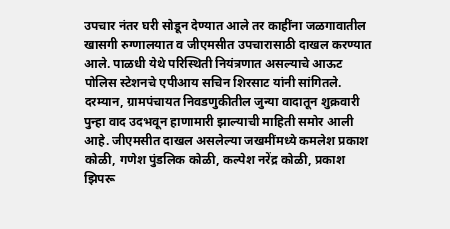उपचार नंतर घरी सोडून देण्यात आले तर काहींना जळगावातील खासगी रुग्णालयात व जीएमसीत उपचारासाठी दाखल करण्यात आले. पाळधी येथे परिस्थिती नियंत्रणात असल्याचे आऊट पोलिस स्टेशनचे एपीआय सचिन शिरसाट यांनी सांगितले. दरम्यान, ग्रामपंचायत निवडणुकीतील जुन्या वादातून शुक्रवारी पुन्हा वाद उदभवून हाणामारी झाल्याची माहिती समोर आली आहे. जीएमसीत दाखल असलेल्या जखमींमध्ये कमलेश प्रकाश कोळी, गणेश पुंडलिक कोळी, कल्पेश नरेंद्र कोळी, प्रकाश झिपरू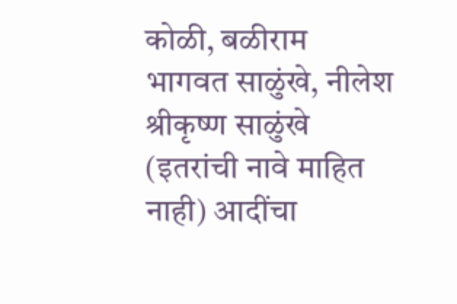कोळी, बळीराम भागवत साळुंखे, नीलेश श्रीकृष्ण साळुंखे (इतरांची नावे माहित नाही) आदींचा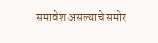समावेश असल्याचे समोर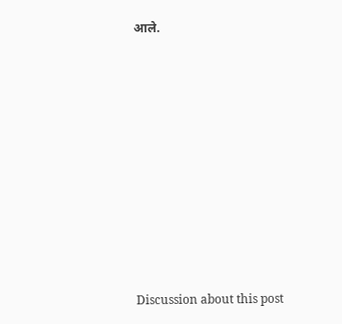आले.















Discussion about this post